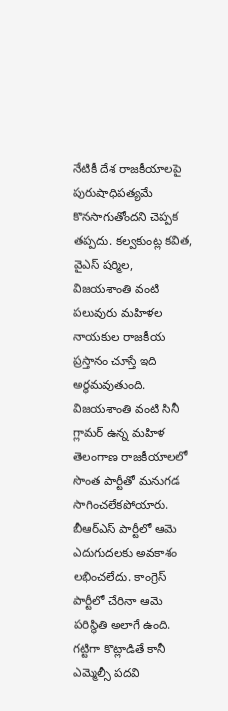నేటికీ దేశ రాజకీయాలపై పురుషాధిపత్యమే కొనసాగుతోందని చెప్పక తప్పదు. కల్వకుంట్ల కవిత, వైఎస్ షర్మిల, విజయశాంతి వంటి పలువురు మహిళల నాయకుల రాజకీయ ప్రస్తానం చూస్తే ఇది అర్ధమవుతుంది.
విజయశాంతి వంటి సినీ గ్లామర్ ఉన్న మహిళ తెలంగాణ రాజకీయాలలో సొంత పార్టీతో మనుగడ సాగించలేకపోయారు. బీఆర్ఎస్ పార్టీలో ఆమె ఎదుగుదలకు అవకాశం లభించలేదు. కాంగ్రెస్ పార్టీలో చేరినా ఆమె పరిస్థితి అలాగే ఉంది. గట్టిగా కొట్లాడితే కానీ ఎమ్మెల్సీ పదవి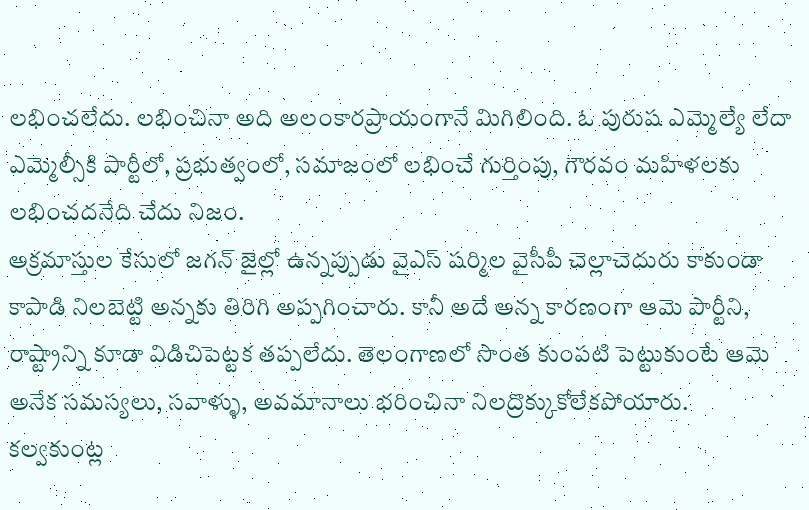లభించలేదు. లభించినా అది అలంకారప్రాయంగానే మిగిలింది. ఓ పురుష ఎమ్మెల్యే లేదా ఎమ్మెల్సీకి పార్టీలో, ప్రభుత్వంలో, సమాజంలో లభించే గుర్తింపు, గౌరవం మహిళలకు లభించదనేది చేదు నిజం.
అక్రమాస్తుల కేసులో జగన్ జైల్లో ఉన్నప్పుడు వైఎస్ షర్మిల వైసీపీ చెల్లాచెదురు కాకుండా కాపాడి నిలబెట్టి అన్నకు తిరిగి అప్పగించారు. కానీ అదే అన్న కారణంగా ఆమె పార్టీని, రాష్ట్రాన్ని కూడా విడిచిపెట్టక తప్పలేదు. తెలంగాణలో సొంత కుంపటి పెట్టుకుంటే ఆమె అనేక సమస్యలు, సవాళ్ళు, అవమానాలు భరించినా నిలద్రొక్కుకోలేకపోయారు.
కల్వకుంట్ల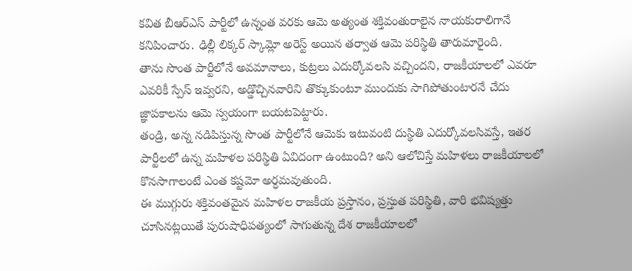కవిత బీఆర్ఎస్ పార్టీలో ఉన్నంత వరకు ఆమె అత్యంత శక్తివంతురాలైన నాయకురాలిగానే కనిపించారు. ఢిల్లీ లిక్కర్ స్కామ్లో అరెస్ట్ అయిన తర్వాత ఆమె పరిస్థితి తారుమారైంది.
తాను సొంత పార్టీలోనే అవమానాలు, కుట్రలు ఎదుర్కోవలసి వచ్చిందని, రాజకీయాలలో ఎవరూ ఎవరికీ స్పేస్ ఇవ్వరని, అడ్డొచ్చినవారిని తొక్కుకుంటూ ముందుకు సాగిపోతుంటారనే చేదు జ్ఞాపకాలను ఆమె స్వయంగా బయటపెట్టారు.
తండ్రి, అన్న నడిపిస్తున్న సొంత పార్టీలోనే ఆమెకు ఇటువంటి దుస్థితి ఎదుర్కోవలసివస్తే, ఇతర పార్టీలలో ఉన్న మహిళల పరిస్థితి ఏవిదంగా ఉంటుంది? అని ఆలోచిస్తే మహిళలు రాజకీయాలలో కొనసాగాలంటే ఎంత కష్టమో అర్ధమవుతుంది.
ఈ ముగ్గురు శక్తివంతమైన మహిళల రాజకీయ ప్రస్తానం, ప్రస్తుత పరిస్థితి, వారి భవిష్యత్తు చూసినట్లయితే పురుషాధిపత్యంలో సాగుతున్న దేశ రాజకీయాలలో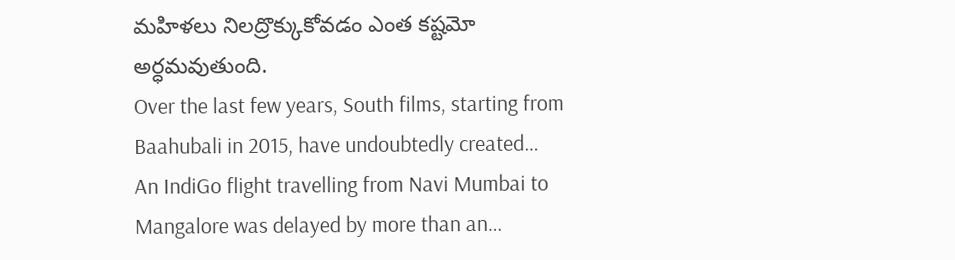మహిళలు నిలద్రొక్కుకోవడం ఎంత కష్టమో అర్ధమవుతుంది.
Over the last few years, South films, starting from Baahubali in 2015, have undoubtedly created…
An IndiGo flight travelling from Navi Mumbai to Mangalore was delayed by more than an…